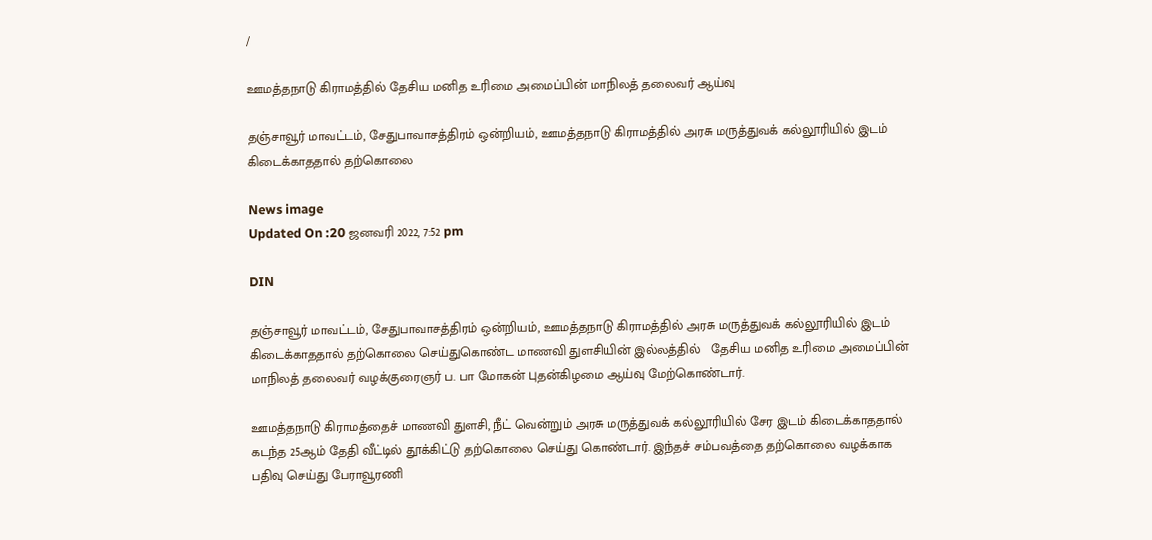/

ஊமத்தநாடு கிராமத்தில் தேசிய மனித உரிமை அமைப்பின் மாநிலத் தலைவர் ஆய்வு

தஞ்சாவூர் மாவட்டம், சேதுபாவாசத்திரம் ஒன்றியம், ஊமத்தநாடு கிராமத்தில் அரசு மருத்துவக் கல்லூரியில் இடம் கிடைக்காததால் தற்கொலை

News image
Updated On :20 ஜனவரி 2022, 7:52 pm

DIN

தஞ்சாவூர் மாவட்டம், சேதுபாவாசத்திரம் ஒன்றியம், ஊமத்தநாடு கிராமத்தில் அரசு மருத்துவக் கல்லூரியில் இடம் கிடைக்காததால் தற்கொலை செய்துகொண்ட மாணவி துளசியின் இல்லத்தில்   தேசிய மனித உரிமை அமைப்பின் மாநிலத் தலைவர் வழக்குரைஞர் ப. பா மோகன் புதன்கிழமை ஆய்வு மேற்கொண்டார்.

ஊமத்தநாடு கிராமத்தைச் மாணவி துளசி, நீட் வென்றும் அரசு மருத்துவக் கல்லூரியில் சேர இடம் கிடைக்காததால் கடந்த 25ஆம் தேதி வீட்டில் தூக்கிட்டு தற்கொலை செய்து கொண்டார். இந்தச் சம்பவத்தை தற்கொலை வழக்காக பதிவு செய்து பேராவூரணி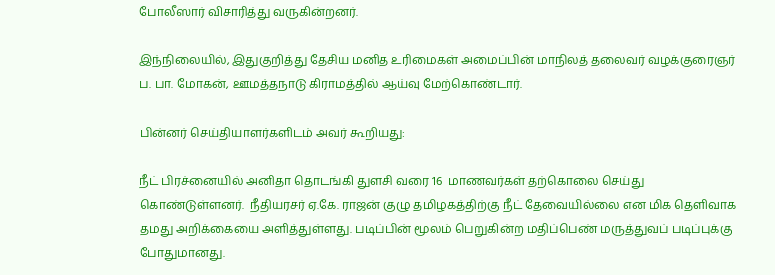போலீஸார் விசாரித்து வருகின்றனர்.

இந்நிலையில், இதுகுறித்து தேசிய மனித உரிமைகள் அமைப்பின் மாநிலத் தலைவர் வழக்குரைஞர் ப. பா. மோகன், ஊமத்தநாடு கிராமத்தில் ஆய்வு மேற்கொண்டார்.

பின்னர் செய்தியாளர்களிடம் அவர் கூறியது:

நீட் பிரச்னையில் அனிதா தொடங்கி துளசி வரை 16  மாணவர்கள் தற்கொலை செய்து கொண்டுள்ளனர்.  நீதியரசர் ஏ.கே. ராஜன் குழு தமிழகத்திற்கு நீட் தேவையில்லை என மிக தெளிவாக தமது அறிக்கையை அளித்துள்ளது. படிப்பின் மூலம் பெறுகின்ற மதிப்பெண் மருத்துவப் படிப்புக்கு போதுமானது.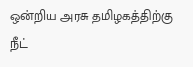ஒன்றிய அரசு தமிழகத்திற்கு நீட்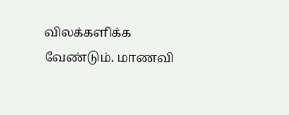விலக்களிக்க வேண்டும். மாணவி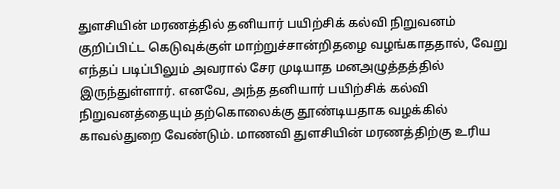துளசியின் மரணத்தில் தனியார் பயிற்சிக் கல்வி நிறுவனம் குறிப்பிட்ட கெடுவுக்குள் மாற்றுச்சான்றிதழை வழங்காததால், வேறு எந்தப் படிப்பிலும் அவரால் சேர முடியாத மனஅழுத்தத்தில் இருந்துள்ளார். எனவே, அந்த தனியார் பயிற்சிக் கல்வி நிறுவனத்தையும் தற்கொலைக்கு தூண்டியதாக வழக்கில் காவல்துறை வேண்டும். மாணவி துளசியின் மரணத்திற்கு உரிய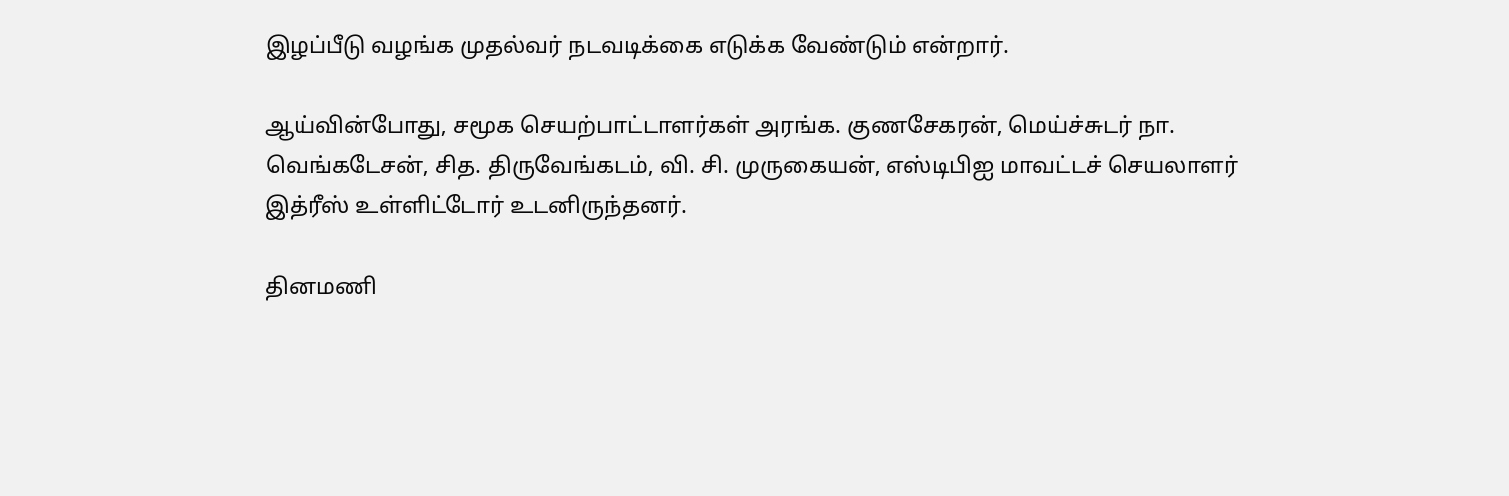இழப்பீடு வழங்க முதல்வர் நடவடிக்கை எடுக்க வேண்டும் என்றார்.

ஆய்வின்போது, சமூக செயற்பாட்டாளர்கள் அரங்க. குணசேகரன், மெய்ச்சுடர் நா. வெங்கடேசன், சித. திருவேங்கடம், வி. சி. முருகையன், எஸ்டிபிஐ மாவட்டச் செயலாளர் இத்ரீஸ் உள்ளிட்டோர் உடனிருந்தனர்.

தினமணி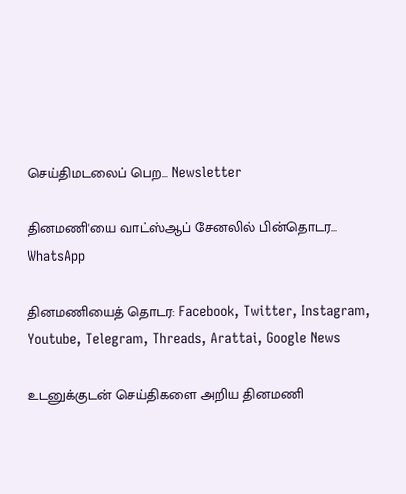செய்திமடலைப் பெற... Newsletter

தினமணி'யை வாட்ஸ்ஆப் சேனலில் பின்தொடர... WhatsApp

தினமணியைத் தொடர: Facebook, Twitter, Instagram, Youtube, Telegram, Threads, Arattai, Google News

உடனுக்குடன் செய்திகளை அறிய தினமணி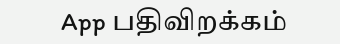App பதிவிறக்கம்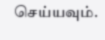செய்யவும்.